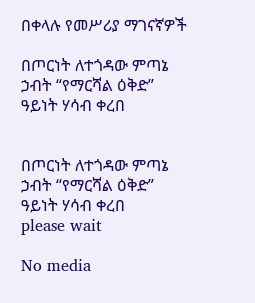በቀላሉ የመሥሪያ ማገናኛዎች

በጦርነት ለተጎዳው ምጣኔ ኃብት “የማርሻል ዕቅድ” ዓይነት ሃሳብ ቀረበ


በጦርነት ለተጎዳው ምጣኔ ኃብት “የማርሻል ዕቅድ” ዓይነት ሃሳብ ቀረበ
please wait

No media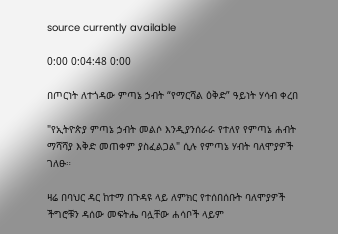source currently available

0:00 0:04:48 0:00

በጦርነት ለተጎዳው ምጣኔ ኃብት “የማርሻል ዕቅድ” ዓይነት ሃሳብ ቀረበ

"የኢትዮጵያ ምጣኔ ኃብት መልሶ እንዲያንሰራራ የተለየ የምጣኔ ሐብት ማሻሻያ እቅድ መጠቀም ያስፈልጋል" ሲሉ የምጣኔ ሃብት ባለሞያዎች ገለፁ።

ዛሬ በባህር ዳር ከተማ በጉዳዩ ላይ ለምክር የተሰበሰቡት ባለሞያዎች ችግሮቹን ዳሰው መፍትሔ ባሏቸው ሐሳቦች ላይም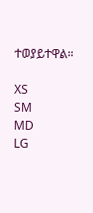ተወያይተዋል።

XS
SM
MD
LG